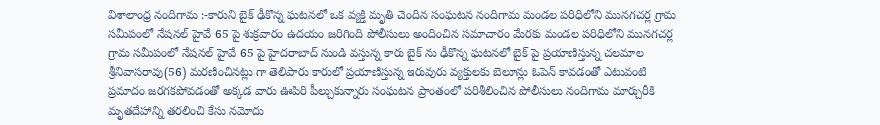విశాలాంధ్ర నందిగామ :-కారుని బైక్ ఢీకొన్న ఘటనలో ఒక వ్యక్తి మృతి చెందిన సంఘటన నందిగామ మండల పరిధిలోని మునగచర్ల గ్రామ సమీపంలో నేషనల్ హైవే 65 పై శుక్రవారం ఉదయం జరిగింది పోలీసులు అందించిన సమాచారం మేరకు మండల పరిధిలోని మునగచర్ల గ్రామ సమీపంలో నేషనల్ హైవే 65 పై హైదరాబాద్ నుండి వస్తున్న కారు బైక్ ను ఢీకొన్న ఘటనలో బైక్ పై ప్రయాణిస్తున్న చలమాల శ్రీనివాసరావు(56) మరణించినట్లు గా తెలిపారు కారులో ప్రయాణిస్తున్న ఇరువురు వ్యక్తులకు బెలూన్లు ఓపెన్ కావడంతో ఎటువంటి ప్రమాదం జరగకపోవడంతో అక్కడ వారు ఊపిరి పీల్చుకున్నారు సంఘటన ప్రాంతంలో పరిశీలించిన పోలీసులు నందిగామ మార్చురీకి మృతదేహాన్ని తరలించి కేసు నమోదు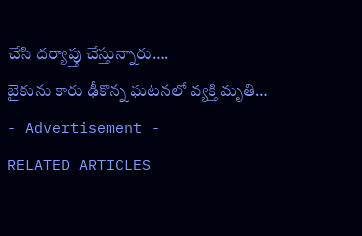చేసి దర్యాప్తు చేస్తున్నారు….
బైకును కారు ఢీకొన్న ఘటనలో వ్యక్తి మృతి…
- Advertisement -
RELATED ARTICLES